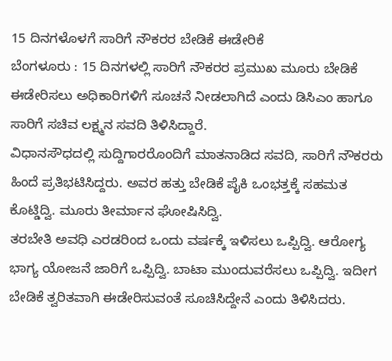15 ದಿನಗಳೊಳಗೆ ಸಾರಿಗೆ ನೌಕರರ ಬೇಡಿಕೆ ಈಡೇರಿಕೆ
ಬೆಂಗಳೂರು : 15 ದಿನಗಳಲ್ಲಿ ಸಾರಿಗೆ ನೌಕರರ ಪ್ರಮುಖ ಮೂರು ಬೇಡಿಕೆ ಈಡೇರಿಸಲು ಅಧಿಕಾರಿಗಳಿಗೆ ಸೂಚನೆ ನೀಡಲಾಗಿದೆ ಎಂದು ಡಿಸಿಎಂ ಹಾಗೂ ಸಾರಿಗೆ ಸಚಿವ ಲಕ್ಷ್ಮನ ಸವದಿ ತಿಳಿಸಿದ್ದಾರೆ.
ವಿಧಾನಸೌಧದಲ್ಲಿ ಸುದ್ದಿಗಾರರೊಂದಿಗೆ ಮಾತನಾಡಿದ ಸವದಿ, ಸಾರಿಗೆ ನೌಕರರು ಹಿಂದೆ ಪ್ರತಿಭಟಿಸಿದ್ದರು. ಅವರ ಹತ್ತು ಬೇಡಿಕೆ ಪೈಕಿ ಒಂಭತ್ತಕ್ಕೆ ಸಹಮತ ಕೊಟ್ಡಿದ್ವಿ. ಮೂರು ತೀರ್ಮಾನ ಘೋಷಿಸಿದ್ವಿ.
ತರಬೇತಿ ಅವಧಿ ಎರಡರಿಂದ ಒಂದು ವರ್ಷಕ್ಕೆ ಇಳಿಸಲು ಒಪ್ಪಿದ್ವಿ. ಆರೋಗ್ಯ ಭಾಗ್ಯ ಯೋಜನೆ ಜಾರಿಗೆ ಒಪ್ಪಿದ್ವಿ. ಬಾಟಾ ಮುಂದುವರೆಸಲು ಒಪ್ಪಿದ್ವಿ. ಇದೀಗ ಬೇಡಿಕೆ ತ್ವರಿತವಾಗಿ ಈಡೇರಿಸುವಂತೆ ಸೂಚಿಸಿದ್ದೇನೆ ಎಂದು ತಿಳಿಸಿದರು.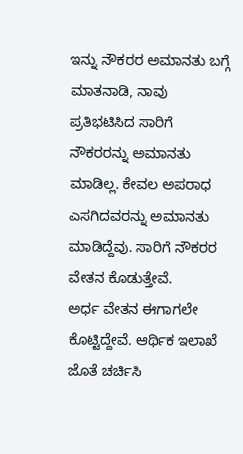ಇನ್ನು ನೌಕರರ ಅಮಾನತು ಬಗ್ಗೆ ಮಾತನಾಡಿ, ನಾವು ಪ್ರತಿಭಟಿಸಿದ ಸಾರಿಗೆ ನೌಕರರನ್ನು ಅಮಾನತು ಮಾಡಿಲ್ಲ. ಕೇವಲ ಅಪರಾಧ ಎಸಗಿದವರನ್ನು ಅಮಾನತು ಮಾಡಿದ್ದೆವು. ಸಾರಿಗೆ ನೌಕರರ ವೇತನ ಕೊಡುತ್ತೇವೆ.
ಅರ್ಧ ವೇತನ ಈಗಾಗಲೇ ಕೊಟ್ಟಿದ್ದೇವೆ. ಆರ್ಥಿಕ ಇಲಾಖೆ ಜೊತೆ ಚರ್ಚಿಸಿ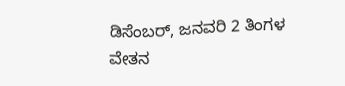ಡಿಸೆಂಬರ್, ಜನವರಿ 2 ತಿಂಗಳ ವೇತನ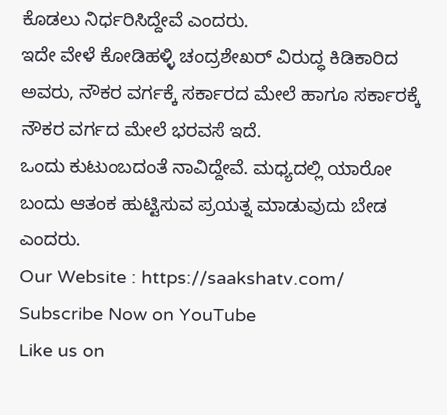ಕೊಡಲು ನಿರ್ಧರಿಸಿದ್ದೇವೆ ಎಂದರು.
ಇದೇ ವೇಳೆ ಕೋಡಿಹಳ್ಳಿ ಚಂದ್ರಶೇಖರ್ ವಿರುದ್ಧ ಕಿಡಿಕಾರಿದ ಅವರು, ನೌಕರ ವರ್ಗಕ್ಕೆ ಸರ್ಕಾರದ ಮೇಲೆ ಹಾಗೂ ಸರ್ಕಾರಕ್ಕೆ ನೌಕರ ವರ್ಗದ ಮೇಲೆ ಭರವಸೆ ಇದೆ.
ಒಂದು ಕುಟುಂಬದಂತೆ ನಾವಿದ್ದೇವೆ. ಮಧ್ಯದಲ್ಲಿ ಯಾರೋ ಬಂದು ಆತಂಕ ಹುಟ್ಟಿಸುವ ಪ್ರಯತ್ನ ಮಾಡುವುದು ಬೇಡ ಎಂದರು.
Our Website : https://saakshatv.com/
Subscribe Now on YouTube
Like us on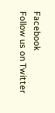Facebook
Follow us on Twitter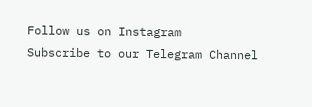Follow us on Instagram
Subscribe to our Telegram Channel